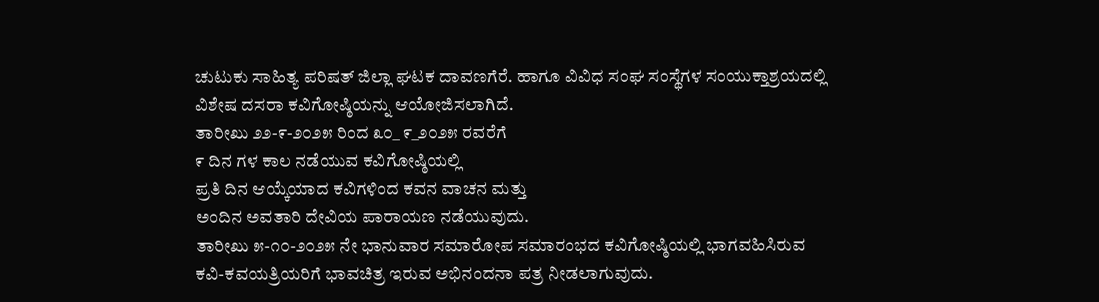ಚುಟುಕು ಸಾಹಿತ್ಯ ಪರಿಷತ್ ಜಿಲ್ಲಾ ಘಟಕ ದಾವಣಗೆರೆ. ಹಾಗೂ ವಿವಿಧ ಸಂಘ ಸಂಸ್ಥೆಗಳ ಸಂಯುಕ್ತಾಶ್ರಯದಲ್ಲಿ
ವಿಶೇಷ ದಸರಾ ಕವಿಗೋಷ್ಠಿಯನ್ನು ಆಯೋಜಿಸಲಾಗಿದೆ.
ತಾರೀಖು ೨೨-೯-೨೦೨೫ ರಿಂದ ೩೦_ ೯_೨೦೨೫ ರವರೆಗೆ
೯ ದಿನ ಗಳ ಕಾಲ ನಡೆಯುವ ಕವಿಗೋಷ್ಠಿಯಲ್ಲಿ
ಪ್ರತಿ ದಿನ ಆಯ್ಕೆಯಾದ ಕವಿಗಳಿಂದ ಕವನ ವಾಚನ ಮತ್ತು
ಅಂದಿನ ಅವತಾರಿ ದೇವಿಯ ಪಾರಾಯಣ ನಡೆಯುವುದು.
ತಾರೀಖು ೫-೧೦-೨೦೨೫ ನೇ ಭಾನುವಾರ ಸಮಾರೋಪ ಸಮಾರಂಭದ ಕವಿಗೋಷ್ಠಿಯಲ್ಲಿ ಭಾಗವಹಿಸಿರುವ
ಕವಿ-ಕವಯತ್ರಿಯರಿಗೆ ಭಾವಚಿತ್ರ ಇರುವ ಅಭಿನಂದನಾ ಪತ್ರ ನೀಡಲಾಗುವುದು.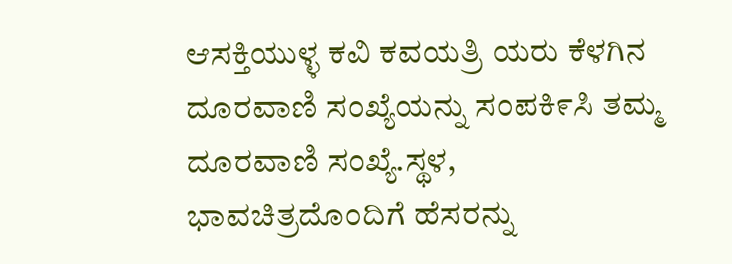ಆಸಕ್ತಿಯುಳ್ಳ ಕವಿ ಕವಯತ್ರಿ ಯರು ಕೆಳಗಿನ ದೂರವಾಣಿ ಸಂಖ್ಯೆಯನ್ನು ಸಂಪಕಿ೯ಸಿ ತಮ್ಮ ದೂರವಾಣಿ ಸಂಖ್ಯೆ.ಸ್ಥಳ,
ಭಾವಚಿತ್ರದೊಂದಿಗೆ ಹೆಸರನ್ನು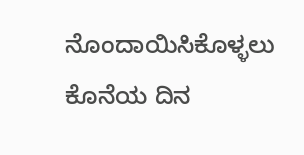ನೊಂದಾಯಿಸಿಕೊಳ್ಳಲು
ಕೊನೆಯ ದಿನ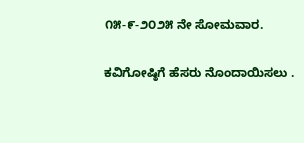೧೫-೯-೨೦೨೫ ನೇ ಸೋಮವಾರ.

ಕವಿಗೋಷ್ಠಿಗೆ ಹೆಸರು ನೊಂದಾಯಿಸಲು .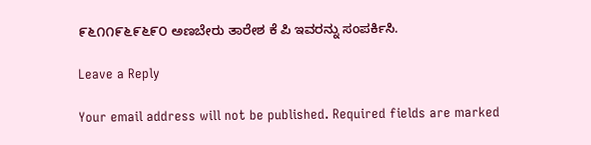೯೬೧೧೯೬೯೬೯೦ ಅಣಬೇರು ತಾರೇಶ ಕೆ ಪಿ ಇವರನ್ನು ಸಂಪರ್ಕಿಸಿ.

Leave a Reply

Your email address will not be published. Required fields are marked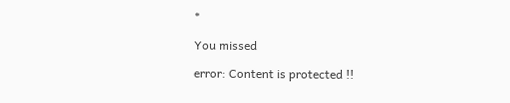*

You missed

error: Content is protected !!